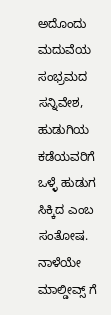ಅದೊಂದು ಮದುವೆಯ ಸಂಭ್ರಮದ ಸನ್ನಿವೇಶ, ಹುಡುಗಿಯ ಕಡೆಯವರಿಗೆ ಒಳ್ಳೆ ಹುಡುಗ ಸಿಕ್ಕಿದ ಎಂಬ ಸಂತೋಷ. ನಾಳೆಯೇ ಮಾಲ್ಡೀವ್ಸ್ ಗೆ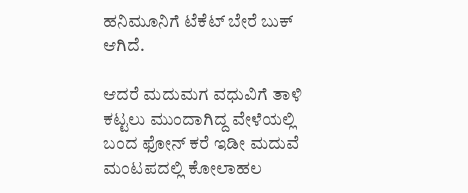ಹನಿಮೂನಿಗೆ ಟೆಕೆಟ್ ಬೇರೆ ಬುಕ್ ಆಗಿದೆ.

ಆದರೆ ಮದುಮಗ ವಧುವಿಗೆ ತಾಳಿ ಕಟ್ಟಲು ಮುಂದಾಗಿದ್ದ ವೇಳೆಯಲ್ಲಿ ಬಂದ ಫೋನ್ ಕರೆ ಇಡೀ ಮದುವೆ ಮಂಟಪದಲ್ಲಿ ಕೋಲಾಹಲ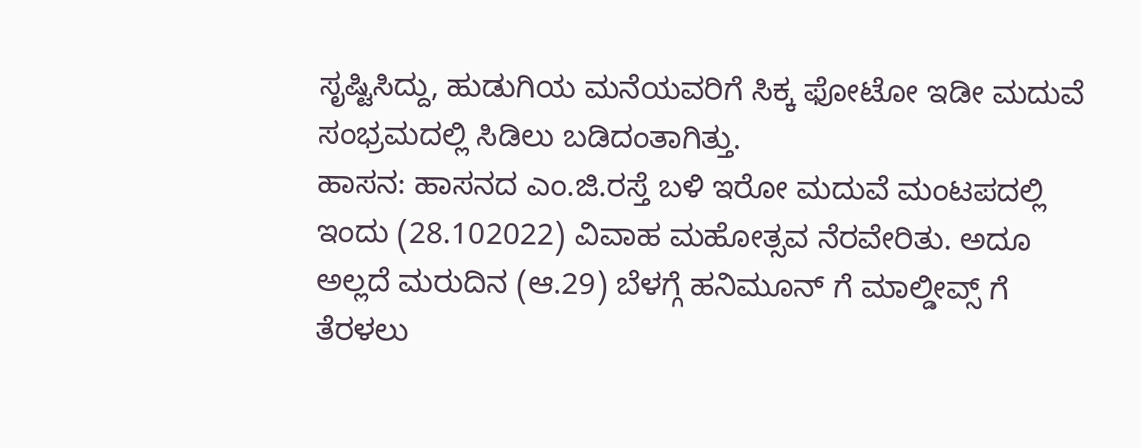ಸೃಷ್ಟಿಸಿದ್ದು, ಹುಡುಗಿಯ ಮನೆಯವರಿಗೆ ಸಿಕ್ಕ ಫೋಟೋ ಇಡೀ ಮದುವೆ ಸಂಭ್ರಮದಲ್ಲಿ ಸಿಡಿಲು ಬಡಿದಂತಾಗಿತ್ತು.
ಹಾಸನ: ಹಾಸನದ ಎಂ.ಜಿ.ರಸ್ತೆ ಬಳಿ ಇರೋ ಮದುವೆ ಮಂಟಪದಲ್ಲಿ ಇಂದು (28.102022) ವಿವಾಹ ಮಹೋತ್ಸವ ನೆರವೇರಿತು. ಅದೂ ಅಲ್ಲದೆ ಮರುದಿನ (ಆ.29) ಬೆಳಗ್ಗೆ ಹನಿಮೂನ್ ಗೆ ಮಾಲ್ಡೀವ್ಸ್ ಗೆ ತೆರಳಲು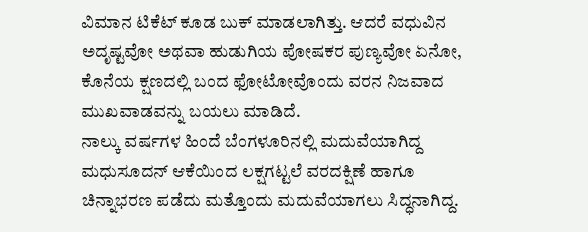ವಿಮಾನ ಟಿಕೆಟ್ ಕೂಡ ಬುಕ್ ಮಾಡಲಾಗಿತ್ತು. ಆದರೆ ವಧುವಿನ ಅದೃಷ್ಟವೋ ಅಥವಾ ಹುಡುಗಿಯ ಪೋಷಕರ ಪುಣ್ಯವೋ ಏನೋ, ಕೊನೆಯ ಕ್ಷಣದಲ್ಲಿ ಬಂದ ಫೋಟೋವೊಂದು ವರನ ನಿಜವಾದ ಮುಖವಾಡವನ್ನು ಬಯಲು ಮಾಡಿದೆ.
ನಾಲ್ಕು ವರ್ಷಗಳ ಹಿಂದೆ ಬೆಂಗಳೂರಿನಲ್ಲಿ ಮದುವೆಯಾಗಿದ್ದ ಮಧುಸೂದನ್ ಆಕೆಯಿಂದ ಲಕ್ಷಗಟ್ಟಲೆ ವರದಕ್ಷಿಣೆ ಹಾಗೂ ಚಿನ್ನಾಭರಣ ಪಡೆದು ಮತ್ತೊಂದು ಮದುವೆಯಾಗಲು ಸಿದ್ಧನಾಗಿದ್ದ.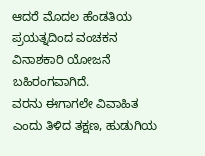ಆದರೆ ಮೊದಲ ಹೆಂಡತಿಯ ಪ್ರಯತ್ನದಿಂದ ವಂಚಕನ ವಿನಾಶಕಾರಿ ಯೋಜನೆ ಬಹಿರಂಗವಾಗಿದೆ.
ವರನು ಈಗಾಗಲೇ ವಿವಾಹಿತ ಎಂದು ತಿಳಿದ ತಕ್ಷಣ, ಹುಡುಗಿಯ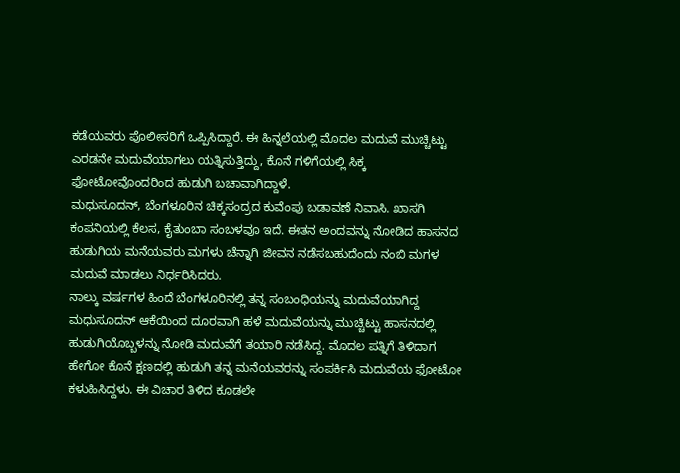ಕಡೆಯವರು ಪೊಲೀಸರಿಗೆ ಒಪ್ಪಿಸಿದ್ದಾರೆ. ಈ ಹಿನ್ನಲೆಯಲ್ಲಿ ಮೊದಲ ಮದುವೆ ಮುಚ್ಚಿಟ್ಟು ಎರಡನೇ ಮದುವೆಯಾಗಲು ಯತ್ನಿಸುತ್ತಿದ್ದು, ಕೊನೆ ಗಳಿಗೆಯಲ್ಲಿ ಸಿಕ್ಕ ಫೋಟೋವೊಂದರಿಂದ ಹುಡುಗಿ ಬಚಾವಾಗಿದ್ದಾಳೆ.
ಮಧುಸೂದನ್, ಬೆಂಗಳೂರಿನ ಚಿಕ್ಕಸಂದ್ರದ ಕುವೆಂಪು ಬಡಾವಣೆ ನಿವಾಸಿ. ಖಾಸಗಿ ಕಂಪನಿಯಲ್ಲಿ ಕೆಲಸ, ಕೈತುಂಬಾ ಸಂಬಳವೂ ಇದೆ. ಈತನ ಅಂದವನ್ನು ನೋಡಿದ ಹಾಸನದ ಹುಡುಗಿಯ ಮನೆಯವರು ಮಗಳು ಚೆನ್ನಾಗಿ ಜೀವನ ನಡೆಸಬಹುದೆಂದು ನಂಬಿ ಮಗಳ ಮದುವೆ ಮಾಡಲು ನಿರ್ಧರಿಸಿದರು.
ನಾಲ್ಕು ವರ್ಷಗಳ ಹಿಂದೆ ಬೆಂಗಳೂರಿನಲ್ಲಿ ತನ್ನ ಸಂಬಂಧಿಯನ್ನು ಮದುವೆಯಾಗಿದ್ದ ಮಧುಸೂದನ್ ಆಕೆಯಿಂದ ದೂರವಾಗಿ ಹಳೆ ಮದುವೆಯನ್ನು ಮುಚ್ಚಿಟ್ಟು ಹಾಸನದಲ್ಲಿ ಹುಡುಗಿಯೊಬ್ಬಳನ್ನು ನೋಡಿ ಮದುವೆಗೆ ತಯಾರಿ ನಡೆಸಿದ್ದ. ಮೊದಲ ಪತ್ನಿಗೆ ತಿಳಿದಾಗ ಹೇಗೋ ಕೊನೆ ಕ್ಷಣದಲ್ಲಿ ಹುಡುಗಿ ತನ್ನ ಮನೆಯವರನ್ನು ಸಂಪರ್ಕಿಸಿ ಮದುವೆಯ ಫೋಟೋ ಕಳುಹಿಸಿದ್ದಳು. ಈ ವಿಚಾರ ತಿಳಿದ ಕೂಡಲೇ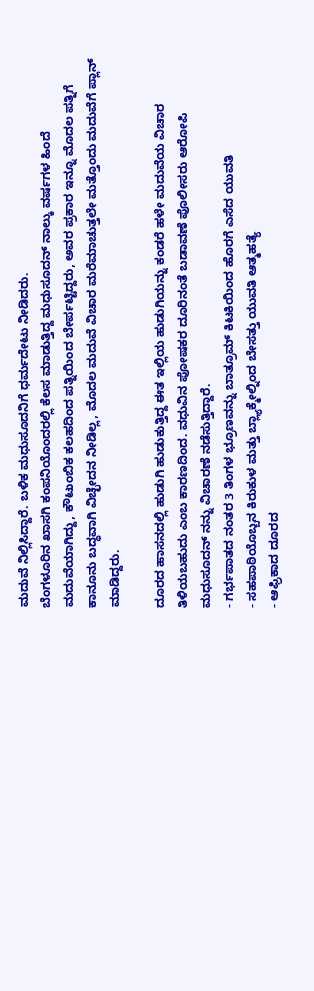ಮದುವೆ ನಿಲ್ಲಿಸಿದ್ದಾರೆ. ಬಳಿಕ ಮಧುಸೂದನಿಗೆ ಧರ್ಮದೇಟು ನೀಡಿದರು.
ಬೆಂಗಳೂರಿನ ಖಾಸಗಿ ಕಂಪನಿಯೊಂದರಲ್ಲಿ ಕೆಲಸ ಮಾಡುತ್ತಿದ್ದ ಮಧುಸೂದನ್ ನಾಲ್ಕು ವರ್ಷಗಳ ಹಿಂದೆ ಮದುವೆಯಾಗಿದ್ದು, ಕೌಟುಂಬಿಕ ಕಲಹದಿಂದ ಪತ್ನಿಯಿಂದ ಬೇರ್ಪಟ್ಟಿದ್ದರು, ಅವರ ಪ್ರಕಾರ ಇನ್ನೂ ಮೊದಲ ಪತ್ನಿಗೆ ಕಾನೂನು ಬದ್ಧವಾಗಿ ವಿಚ್ಛೇದನ ನೀಡಿಲ್ಲ, ಮೊದಲ ಮದುವೆ ವಿಚಾರ ಮರೆಮಾಚುತ್ತಲೇ ಮತ್ತೊಂದು ಮದುವೆಗೆ ಪ್ಲಾನ್ ಮಾಡಿದ್ದರು.

ದೂರದ ಹಾಸನದಲ್ಲಿ ಹುಡುಗಿ ಹುಡುಕುತ್ತಿದ್ದ ಈತ ಇಲ್ಲಿಯ ಹುಡುಗಿಯನ್ನು ಕಂಡರೆ ಹಳೇ ಮದುವೆಯ ವಿಚಾರ ತಿಳಿಯಬಹುದು ಎಂಬ ಕಾರಣದಿಂದ. ವಧುವಿನ ಪೋಷಕರ ದೂರಿನಂತೆ ಬಡಾವಣೆ ಪೊಲೀಸರು ಆರೋಪಿ ಮಧುಸೂದನ್ ನನ್ನು ವಿಚಾರಣೆ ನಡೆಸುತ್ತಿದ್ದಾರೆ.
- ಗರ್ಭಪಾತದ ನಂತರ 3 ತಿಂಗಳ ಭ್ರೂಣವನ್ನು ಬಾತ್ರೂಮ್ ಕಿಟಕಿಯಿಂದ ಹೊರಗೆ ಎಸೆದ ಯುವತಿ
- ಸಹಪಾಠಿಯೊಬ್ಬನ ಕಿರುಕುಳ ಮತ್ತು ಬ್ಲ್ಯಾಕ್ಮೇಲ್ನಿಂದ ಬೇಸತ್ತು ಯುವತಿ ಆತ್ಮಹತ್ಯೆ
- ಆಫ್ರಿಕಾದ ದೂರದ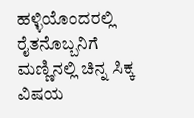ಹಳ್ಳಿಯೊಂದರಲ್ಲಿ ರೈತನೊಬ್ಬನಿಗೆ ಮಣ್ಣಿನಲ್ಲಿ ಚಿನ್ನ ಸಿಕ್ಕ ವಿಷಯ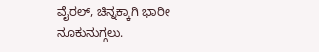ವೈರಲ್, ಚಿನ್ನಕ್ಕಾಗಿ ಭಾರೀ ನೂಕುನುಗ್ಗಲು.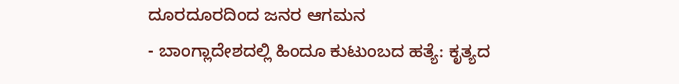ದೂರದೂರದಿಂದ ಜನರ ಆಗಮನ
- ಬಾಂಗ್ಲಾದೇಶದಲ್ಲಿ ಹಿಂದೂ ಕುಟುಂಬದ ಹತ್ಯೆ: ಕೃತ್ಯದ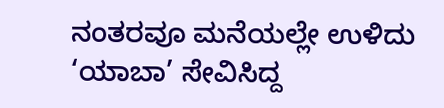ನಂತರವೂ ಮನೆಯಲ್ಲೇ ಉಳಿದು ‘ಯಾಬಾ’ ಸೇವಿಸಿದ್ದ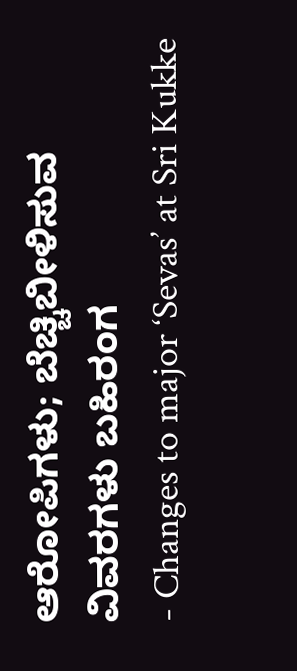ಆರೋಪಿಗಳು; ಬೆಚ್ಚಿಬೀಳಿಸುವ ವಿವರಗಳು ಬಹಿರಂಗ
- Changes to major ‘Sevas’ at Sri Kukke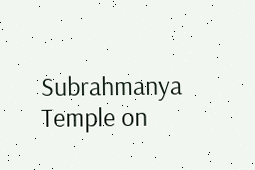Subrahmanya Temple on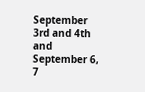September 3rd and 4th and September 6, 7